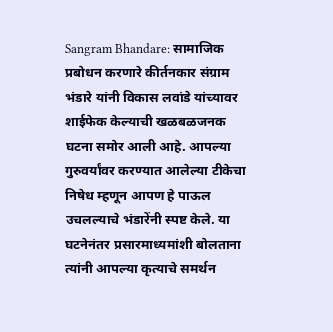Sangram Bhandare: सामाजिक प्रबोधन करणारे कीर्तनकार संग्राम भंडारे यांनी विकास लवांडे यांच्यावर शाईफेक केल्याची खळबळजनक घटना समोर आली आहे. आपल्या गुरुवर्यांवर करण्यात आलेल्या टीकेचा निषेध म्हणून आपण हे पाऊल उचलल्याचे भंडारेंनी स्पष्ट केले. या घटनेनंतर प्रसारमाध्यमांशी बोलताना त्यांनी आपल्या कृत्याचे समर्थन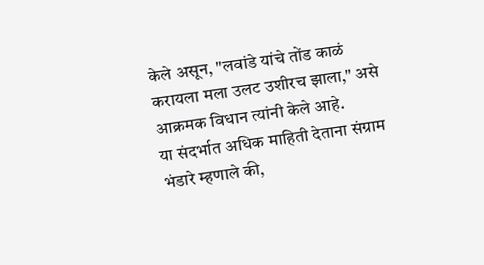केले असून, "लवांडे यांचे तोंड काळं करायला मला उलट उशीरच झाला," असे आक्रमक विधान त्यांनी केले आहे.
या संदर्भात अधिक माहिती देताना संग्राम भंडारे म्हणाले की,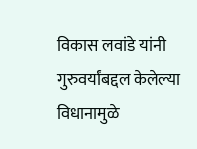विकास लवांडे यांनी गुरुवर्यांबद्दल केलेल्या विधानामुळे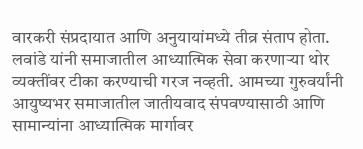वारकरी संप्रदायात आणि अनुयायांमध्ये तीव्र संताप होता. लवांडे यांनी समाजातील आध्यात्मिक सेवा करणाऱ्या थोर व्यक्तींवर टीका करण्याची गरज नव्हती. आमच्या गुरुवर्यांनी आयुष्यभर समाजातील जातीयवाद संपवण्यासाठी आणि सामान्यांना आध्यात्मिक मार्गावर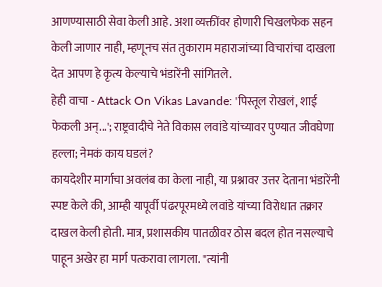आणण्यासाठी सेवा केली आहे. अशा व्यक्तींवर होणारी चिखलफेक सहन केली जाणार नाही, म्हणूनच संत तुकाराम महाराजांच्या विचारांचा दाखला देत आपण हे कृत्य केल्याचे भंडारेंनी सांगितले.
हेही वाचा - Attack On Vikas Lavande: 'पिस्तूल रोखलं, शाई फेकली अन्...'; राष्ट्रवादीचे नेते विकास लवांडे यांच्यावर पुण्यात जीवघेणा हल्ला; नेमकं काय घडलं?
कायदेशीर मार्गाचा अवलंब का केला नाही, या प्रश्नावर उत्तर देताना भंडारेंनी स्पष्ट केले की, आम्ही यापूर्वी पंढरपूरमध्ये लवांडे यांच्या विरोधात तक्रार दाखल केली होती. मात्र, प्रशासकीय पातळीवर ठोस बदल होत नसल्याचे पाहून अखेर हा मार्ग पत्करावा लागला. "त्यांनी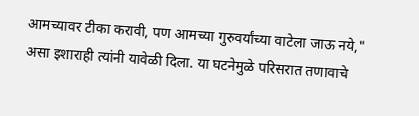आमच्यावर टीका करावी, पण आमच्या गुरुवर्यांच्या वाटेला जाऊ नये," असा इशाराही त्यांनी यावेळी दिला. या घटनेमुळे परिसरात तणावाचे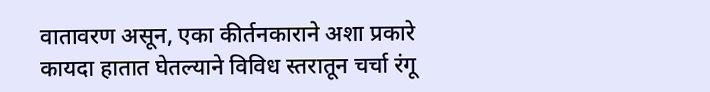वातावरण असून, एका कीर्तनकाराने अशा प्रकारे कायदा हातात घेतल्याने विविध स्तरातून चर्चा रंगू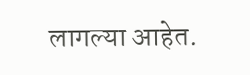लागल्या आहेत.